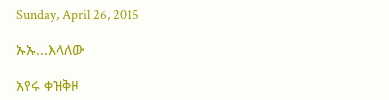Sunday, April 26, 2015

ኡኡ...እላለው

አየሩ ቀዝቅዞ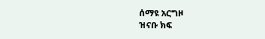ሰማዩ አርግዞ
ዝናቡ ክፍ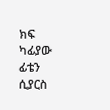ክፍ
ካፊያው ፊቴን ሲያርስ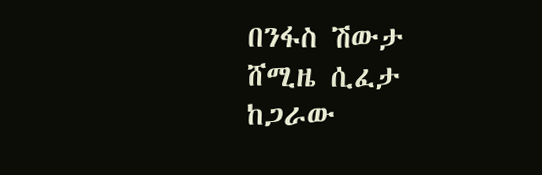በንፋስ ሽውታ
ሸሚዜ ሲፈታ
ከጋራው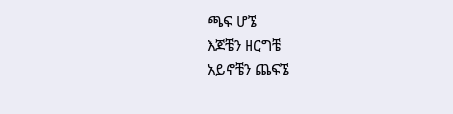ጫፍ ሆኜ
እጆቼን ዘርግቼ
አይኖቼን ጨፍኜ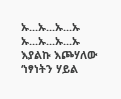ኡ...ኡ...ኡ...ኡ
ኡ...ኡ...ኡ...ኡ
እያልኩ እጮሃለው
‘ነፃነትን ሃይል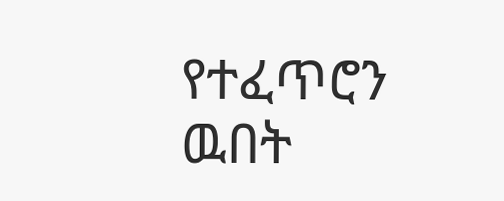የተፈጥሮን ዉበት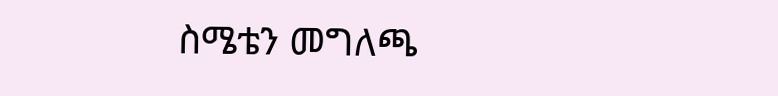ስሜቴን መግለጫ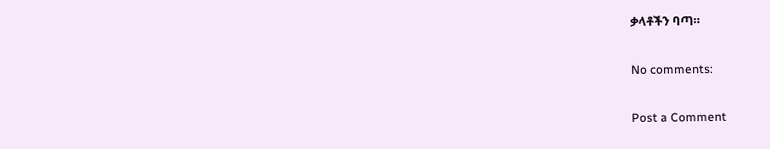ቃላቶችን ባጣ።

No comments:

Post a Comment